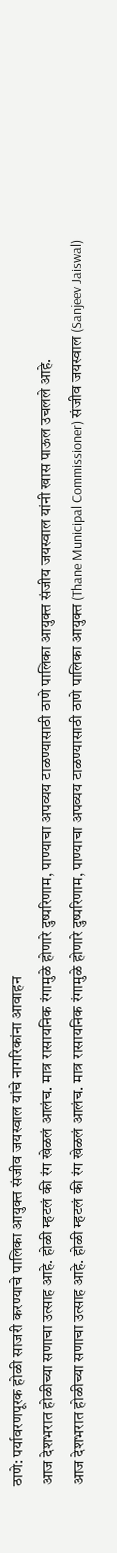ठाणे: पर्यावरणपूरक होळी साजरी करण्याचे पालिका आयुक्त संजीव जयस्वाल यांचे नागरिकांना आवाहन
आज देशभरात होळीच्या सणाचा उत्साह आहे. होळी म्हटलं की रंग खेळलं आलंच. मात्र रासायनिक रंगामुळे होणारे दुष्परिणाम, पाण्याचा अपव्यय टाळण्यासाठी ठाणे पालिका आयुक्त संजीय जयस्वाल यांनी खास पाऊल उचलले आहे.
आज देशभरात होळीच्या सणाचा उत्साह आहे. होळी म्हटलं की रंग खेळलं आलंच. मात्र रासायनिक रंगामुळे होणारे दुष्परिणाम, पाण्याचा अपव्यय टाळण्यासाठी ठाणे पालिका आयुक्त (Thane Municipal Commissioner) संजीव जयस्वाल (Sanjeev Jaiswal)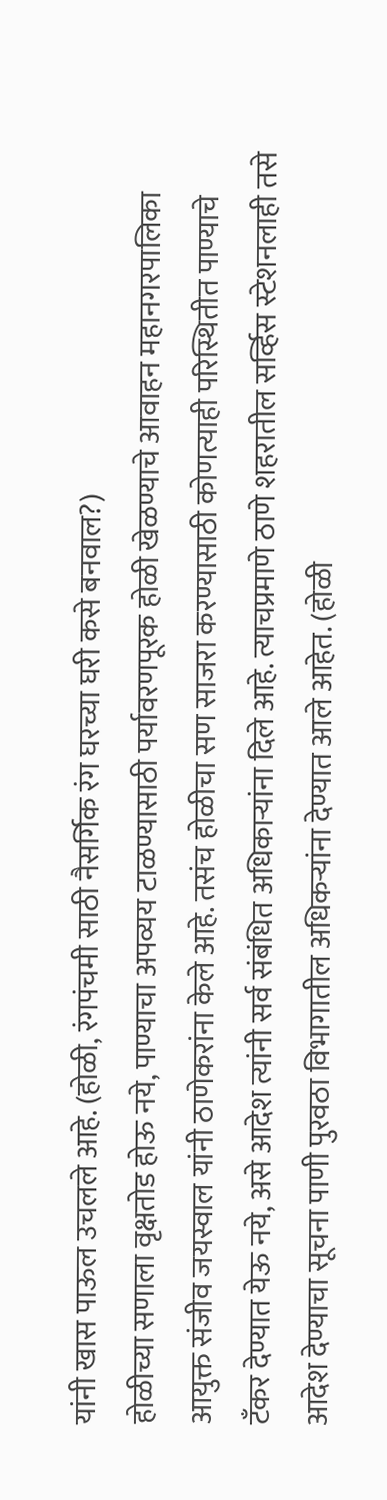यांनी खास पाऊल उचलले आहे. (होळी, रंगपंचमी साठी नैसर्गिक रंग घरच्या घरी कसे बनवाल?)
होळीच्या सणाला वृक्षतोड होऊ नये, पाण्याचा अपव्यय टाळण्यासाठी पर्यावरणपूरक होळी खेळण्याचे आवाहन महानगरपालिका आयुक्त संजीव जयस्वाल यांनी ठाणेकरांना केले आहे. तसंच होळीचा सण साजरा करण्यासाठी कोणत्याही परिस्थितीत पाण्याचे टँकर देण्यात येऊ नये, असे आदेश त्यांनी सर्व संबंधित अधिकाऱ्यांना दिले आहे. त्याचप्रमाणे ठाणे शहरातील सर्व्हिस स्टेशनलाही तसे आदेश देण्याचा सूचना पाणी पुरवठा विभागातील अधिकऱ्यांना देण्यात आले आहेत. (होळी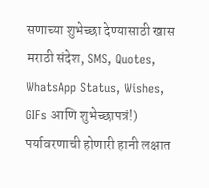सणाच्या शुभेच्छा देण्यासाठी खास मराठी संदेश, SMS, Quotes, WhatsApp Status, Wishes, GIFs आणि शुभेच्छापत्रं!)
पर्यावरणाची होणारी हानी लक्षात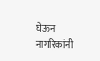घेऊन नागरिकांनी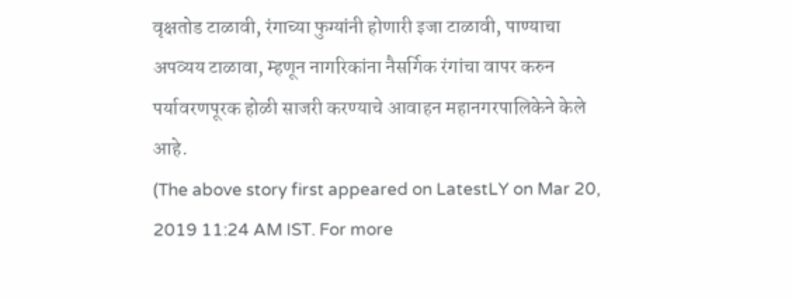वृक्षतोड टाळावी, रंगाच्या फुग्यांनी होणारी इजा टाळावी, पाण्याचा अपव्यय टाळावा, म्हणून नागरिकांना नैसर्गिक रंगांचा वापर करुन पर्यावरणपूरक होळी साजरी करण्याचे आवाहन महानगरपालिकेने केले आहे.
(The above story first appeared on LatestLY on Mar 20, 2019 11:24 AM IST. For more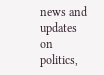news and updates on politics,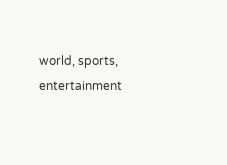world, sports, entertainment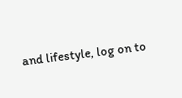and lifestyle, log on to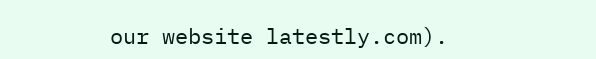our website latestly.com).